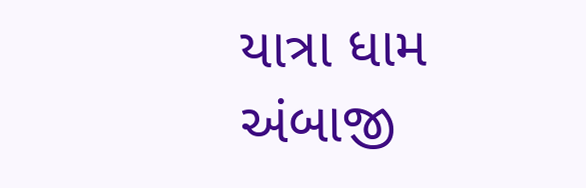યાત્રા ધામ અંબાજી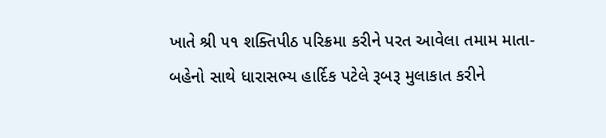ખાતે શ્રી ૫૧ શક્તિપીઠ પરિક્રમા કરીને પરત આવેલા તમામ માતા-બહેનો સાથે ધારાસભ્ય હાર્દિક પટેલે રૂબરૂ મુલાકાત કરીને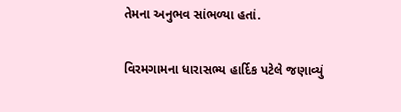તેમના અનુભવ સાંભળ્યા હતાં.

વિરમગામના ધારાસભ્ય હાર્દિક પટેલે જણાવ્યું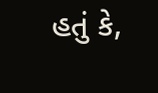હતું કે,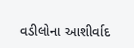વડીલોના આશીર્વાદ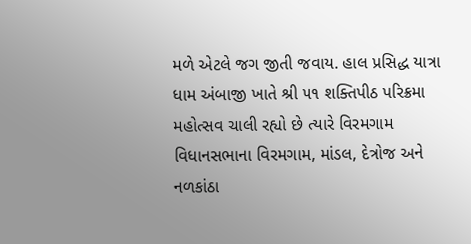મળે એટલે જગ જીતી જવાય. હાલ પ્રસિદ્ધ યાત્રા ધામ અંબાજી ખાતે શ્રી ૫૧ શક્તિપીઠ પરિક્રમા મહોત્સવ ચાલી રહ્યો છે ત્યારે વિરમગામ વિધાનસભાના વિરમગામ, માંડલ, દેત્રોજ અને નળકાંઠા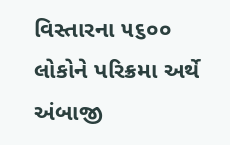વિસ્તારના ૫૬૦૦ લોકોને પરિક્રમા અર્થે અંબાજી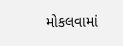મોકલવામાં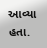આવ્યા હતા.